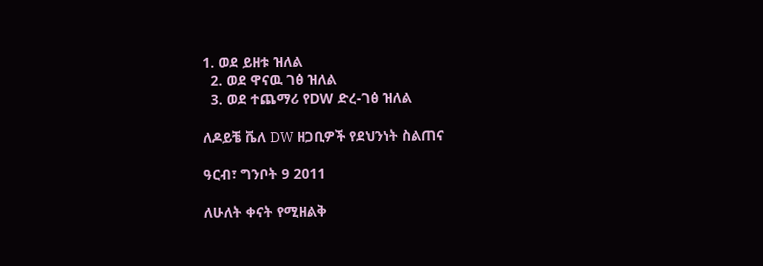1. ወደ ይዘቱ ዝለል
  2. ወደ ዋናዉ ገፅ ዝለል
  3. ወደ ተጨማሪ የDW ድረ-ገፅ ዝለል

ለዶይቼ ቬለ DW ዘጋቢዎች የደህንነት ስልጠና

ዓርብ፣ ግንቦት 9 2011

ለሁለት ቀናት የሚዘልቅ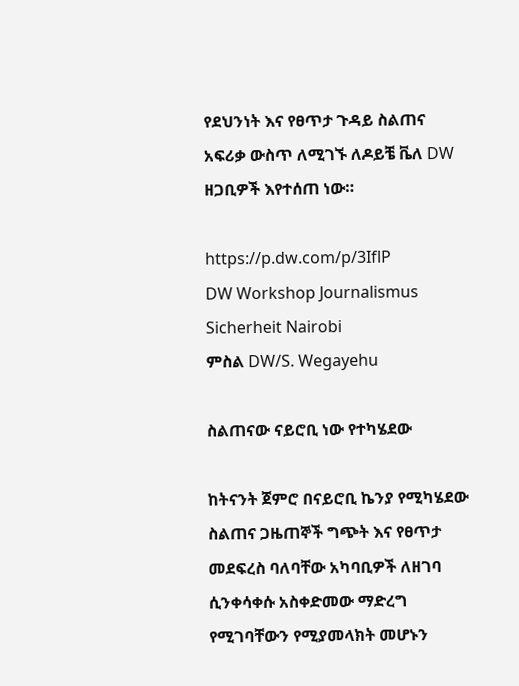የደህንነት እና የፀጥታ ጉዳይ ስልጠና አፍሪቃ ውስጥ ለሚገኙ ለዶይቼ ቬለ DW ዘጋቢዎች እየተሰጠ ነው።

https://p.dw.com/p/3IflP
DW Workshop Journalismus Sicherheit Nairobi
ምስል DW/S. Wegayehu

ስልጠናው ናይሮቢ ነው የተካሄደው

ከትናንት ጀምሮ በናይሮቢ ኬንያ የሚካሄደው ስልጠና ጋዜጠኞች ግጭት እና የፀጥታ መደፍረስ ባለባቸው አካባቢዎች ለዘገባ ሲንቀሳቀሱ አስቀድመው ማድረግ የሚገባቸውን የሚያመላክት መሆኑን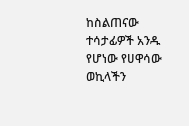ከስልጠናው ተሳታፊዎች አንዱ የሆነው የሀዋሳው ወኪላችን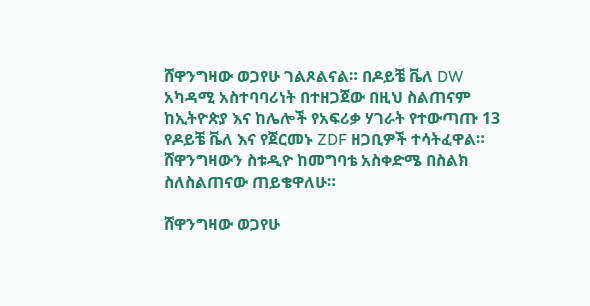ሸዋንግዛው ወጋየሁ ገልጾልናል። በዶይቼ ቬለ DW አካዳሚ አስተባባሪነት በተዘጋጀው በዚህ ስልጠናም ከኢትዮጵያ እና ከሌሎች የአፍሪቃ ሃገራት የተውጣጡ 13 የዶይቼ ቬለ እና የጀርመኑ ZDF ዘጋቢዎች ተሳትፈዋል። ሸዋንግዛውን ስቱዲዮ ከመግባቴ አስቀድሜ በስልክ ስለስልጠናው ጠይቄዋለሁ።

ሸዋንግዛው ወጋየሁ